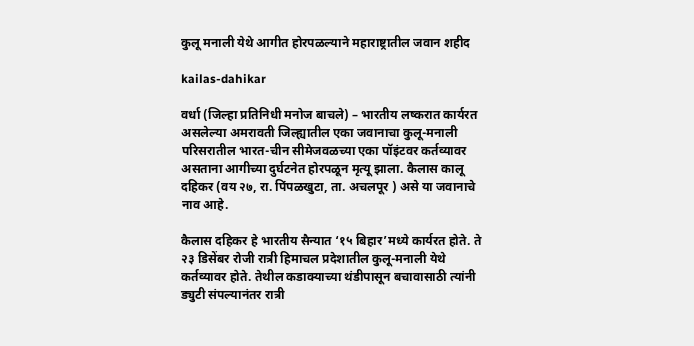कुलू मनाली येथे आगीत होरपळल्याने महाराष्ट्रातील जवान शहीद

kailas-dahikar

वर्धा (जिल्हा प्रतिनिधी मनोज बाचले) – भारतीय लष्करात कार्यरत असलेल्या अमरावती जिल्ह्यातील एका जवानाचा कुलू-मनाली परिसरातील भारत-चीन सीमेजवळच्या एका पॉइंटवर कर्तव्यावर असताना आगीच्या दुर्घटनेत होरपळून मृत्यू झाला. कैलास कालू दहिकर (वय २७, रा. पिंपळखुटा, ता. अचलपूर ) असे या जवानाचे नाव आहे.

कैलास दहिकर हे भारतीय सैन्यात ‘१५ बिहार’मध्ये कार्यरत होते. ते २३ डिसेंबर रोजी रात्री हिमाचल प्रदेशातील कुलू-मनाली येथे कर्तव्यावर होते. तेथील कडाक्याच्या थंडीपासून बचावासाठी त्यांनी ड्युटी संपल्यानंतर रात्री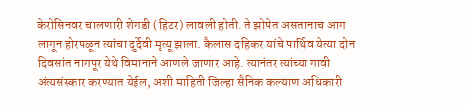केरोसिनवर चालणारी शेगडी (हिटर) लावली होती. ते झोपेत असतानाच आग लागून होरपळून त्यांचा दुर्देवी मृत्यू झाला. कैलास दहिकर यांचे पार्थिव येत्या दोन दिवसांत नागपूर येथे विमानाने आणले जाणार आहे. त्यानंतर त्यांच्या गावी अंत्यसंस्कार करण्यात येईल, अशी माहिती जिल्हा सैनिक कल्याण अधिकारी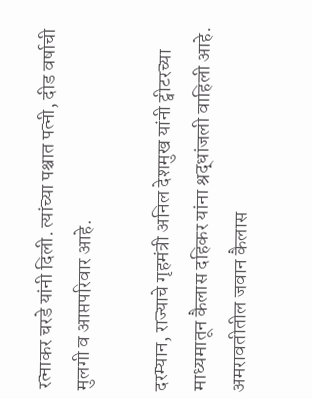रत्नाकर चरडे यांनी दिली. त्यांच्या पश्चात पत्नी, दीड वर्षाची मुलगी व आप्तपरिवार आहे.

दरम्यान, राज्याचे गृहमंत्री अनिल देशमुख यांनी ट्वीटरच्या माध्यमातून कैलास दहिकर यांना श्रद्धांजली वाहिली आहे. अमरावतीतील जवान कैलास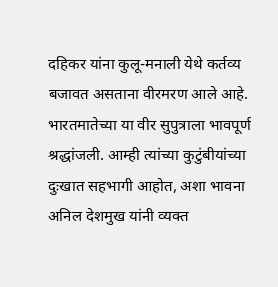दहिकर यांना कुलू-मनाली येथे कर्तव्य बजावत असताना वीरमरण आले आहे. भारतमातेच्या या वीर सुपुत्राला भावपूर्ण श्रद्धांजली. आम्ही त्यांच्या कुटुंबीयांच्या दुःखात सहभागी आहोत, अशा भावना अनिल देशमुख यांनी व्यक्त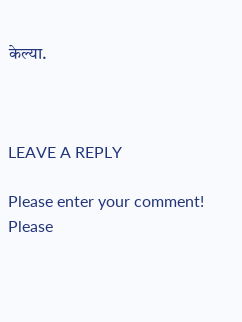केल्या.



LEAVE A REPLY

Please enter your comment!
Please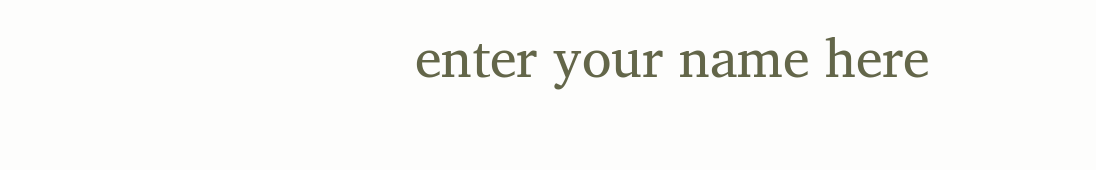enter your name here